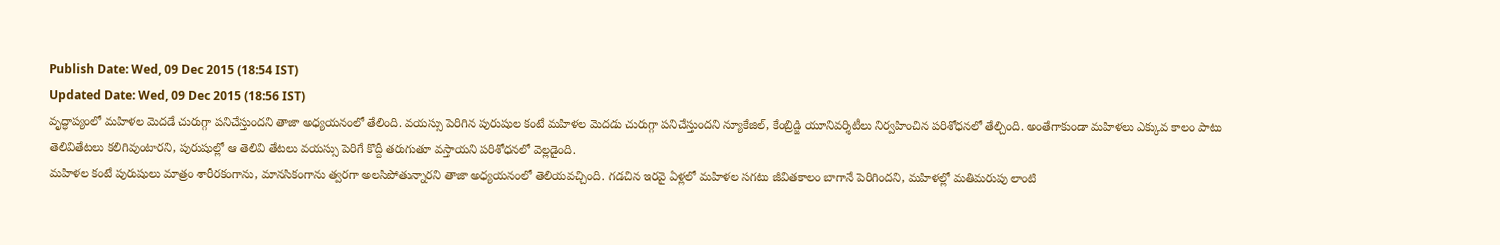Publish Date: Wed, 09 Dec 2015 (18:54 IST)
Updated Date: Wed, 09 Dec 2015 (18:56 IST)
వృద్ధాప్యంలో మహిళల మెదడే చురుగ్గా పనిచేస్తుందని తాజా అధ్యయనంలో తేలింది. వయస్సు పెరిగిన పురుషుల కంటే మహిళల మెదడు చురుగ్గా పనిచేస్తుందని న్యూకేజిల్, కేంబ్రిడ్జి యూనివర్శిటీలు నిర్వహించిన పరిశోధనలో తేల్చింది. అంతేగాకుండా మహిళలు ఎక్కువ కాలం పాటు తెలివితేటలు కలిగివుంటారని, పురుషుల్లో ఆ తెలివి తేటలు వయస్సు పెరిగే కొద్దీ తరుగుతూ వస్తాయని పరిశోధనలో వెల్లడైంది.
మహిళల కంటే పురుషులు మాత్రం శారీరకంగాను, మానసికంగాను త్వరగా అలసిపోతున్నారని తాజా అధ్యయనంలో తెలియవచ్చింది. గడచిన ఇరవై ఏళ్లలో మహిళల సగటు జీవితకాలం బాగానే పెరిగిందని, మహిళల్లో మతిమరుపు లాంటి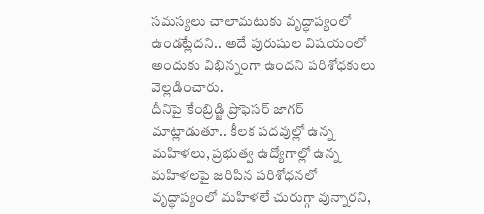సమస్యలు చాలామటుకు వృద్ధాప్యంలో ఉండట్లేదని.. అదే పురుషుల విషయంలో అందుకు విభిన్నంగా ఉందని పరిశోధకులు వెల్లడించారు.
దీనిపై కేంబ్రిడ్జి ప్రొఫెసర్ జాగర్ మాట్లాడుతూ.. కీలక పదవుల్లో ఉన్న మహిళలు, ప్రభుత్వ ఉద్యోగాల్లో ఉన్న మహిళలపై జరిపిన పరిశోధనలో వృద్ధాప్యంలో మహిళలే చురుగ్గా వున్నారని,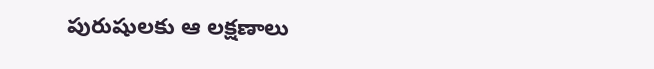పురుషులకు ఆ లక్షణాలు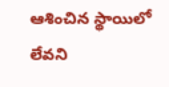ఆశించిన స్థాయిలో లేవని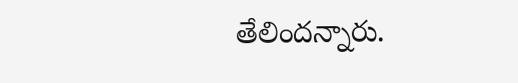తేలిందన్నారు.